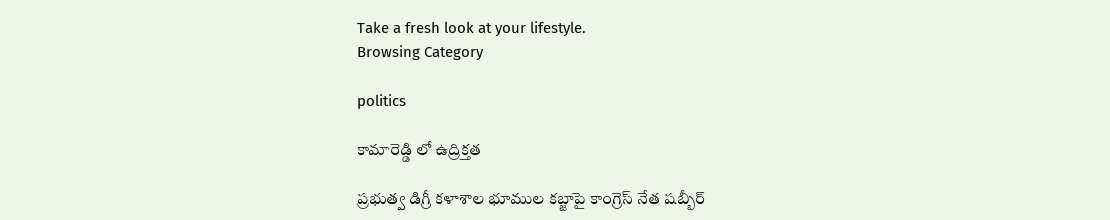Take a fresh look at your lifestyle.
Browsing Category

politics

కామారెడ్డి లో ఉద్రిక్తత

ప్రభుత్వ డిగ్రీ కళాశాల భూముల కబ్జాపై కాంగ్రెస్ నేత షబ్బీర్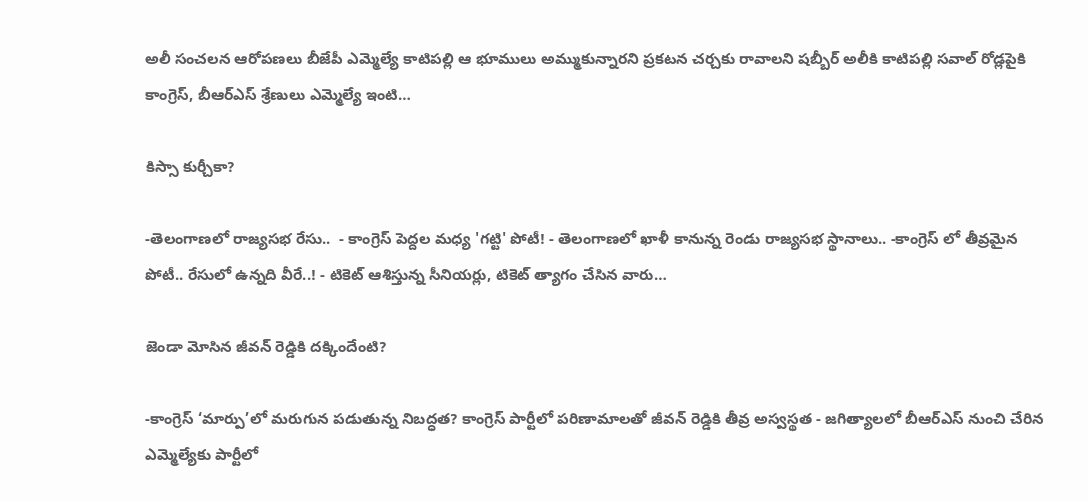అలీ సంచలన ఆరోపణలు బీజేపీ ఎమ్మెల్యే కాటిపల్లి ఆ భూములు అమ్ముకున్నారని ప్రకటన చర్చకు రావాలని షబ్బీర్ అలీకి కాటిపల్లి సవాల్ రోడ్లపైకి కాంగ్రెస్, బీఆర్ఎస్ శ్రేణులు ఎమ్మెల్యే ఇంటి…

కిస్సా కుర్చీకా?

-తెలంగాణలో రాజ్యసభ రేసు..  - కాంగ్రెస్ పెద్దల మధ్య 'గట్టి' పోటీ! - తెలంగాణలో ఖాళీ కానున్న రెండు రాజ్యసభ స్థానాలు.. -కాంగ్రెస్ లో తీవ్రమైన పోటీ.. రేసులో ఉన్నది వీరే..! - టికెట్ ఆశిస్తున్న సీనియర్లు, టికెట్ త్యాగం చేసిన వారు…

జెండా మోసిన జీవన్ రెడ్డికి దక్కిందేంటి?

-కాంగ్రెస్ ‘మార్పు’లో మరుగున పడుతున్న నిబద్ధత? కాంగ్రెస్ పార్టీలో పరిణామాలతో జీవన్ రెడ్డికి తీవ్ర అస్వస్థత - జగిత్యాలలో బీఆర్ఎస్ నుంచి చేరిన ఎమ్మెల్యేకు పార్టీలో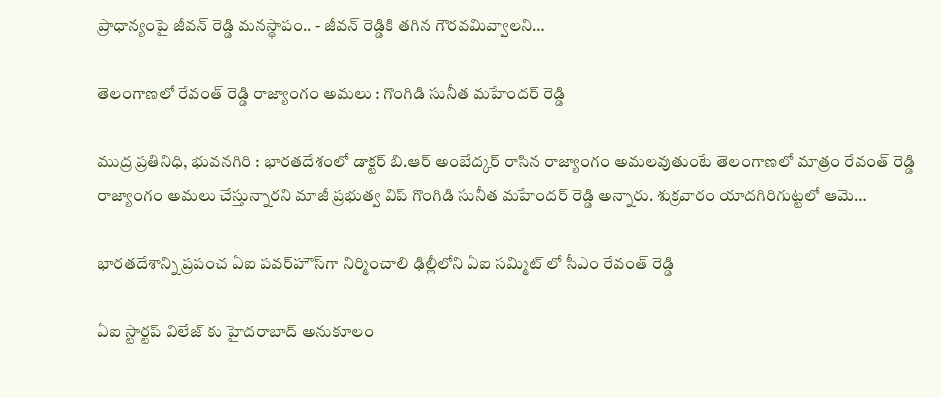ప్రాధాన్యంపై జీవన్ రెడ్డి మనస్థాపం.. - జీవన్ రెడ్డికి తగిన గౌరవమివ్వాలని…

తెలంగాణలో రేవంత్ రెడ్డి రాజ్యాంగం అమలు : గొంగిడి సునీత మహేందర్ రెడ్డి

ముద్ర ప్రతినిధి, భువనగిరి : భారతదేశంలో డాక్టర్ బి.ఆర్ అంబేద్కర్ రాసిన రాజ్యాంగం అమలవుతుంటే తెలంగాణలో మాత్రం రేవంత్ రెడ్డి రాజ్యాంగం అమలు చేస్తున్నారని మాజీ ప్రభుత్వ విప్ గొంగిడి సునీత మహేందర్ రెడ్డి అన్నారు. శుక్రవారం యాదగిరిగుట్టలో ఆమె…

భార‌త‌దేశాన్ని ప్రపంచ ఏఐ పవర్‌హౌస్‌గా నిర్మించాలి ఢిల్లీలోని ఏఐ స‌మ్మిట్ లో సీఎం రేవంత్ రెడ్డి

ఏఐ స్టార్టప్ విలేజ్ కు హైదరాబాద్ అనుకూలం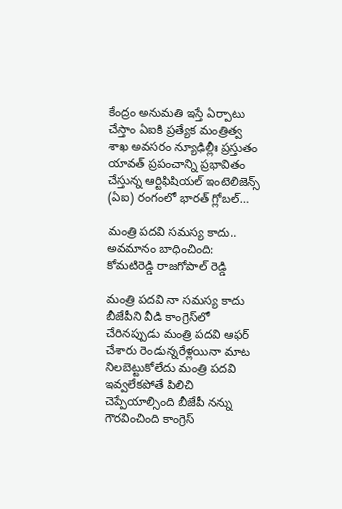కేంద్రం అనుమతి ఇస్తే ఏర్పాటు చేస్తాం ఏఐకి ప్ర‌త్యేక మంత్రిత్వ శాఖ అవ‌స‌రం న్యూఢిల్లీః ప్రస్తుతం యావత్ ప్రపంచాన్ని ప్రభావితం చేస్తున్న ఆర్టిఫిషియల్ ఇంటెలిజెన్స్ (ఏఐ) రంగంలో భారత్ గ్లోబల్…

మంత్రి పదవి సమస్య కాదు.. అవమానం బాధించింది: కోమటిరెడ్డి రాజగోపాల్ రెడ్డి

మంత్రి పదవి నా సమస్య కాదు బీజేపీని వీడి కాంగ్రెస్‍లో చేరినప్పుడు మంత్రి పదవి ఆఫర్ చేశారు రెండున్నరేళ్లయినా మాట నిలబెట్టుకోలేదు మంత్రి పదవి ఇవ్వలేకపోతే పిలిచి చెప్పేయాల్సింది బీజేపీ నన్ను గౌరవించింది కాంగ్రెస్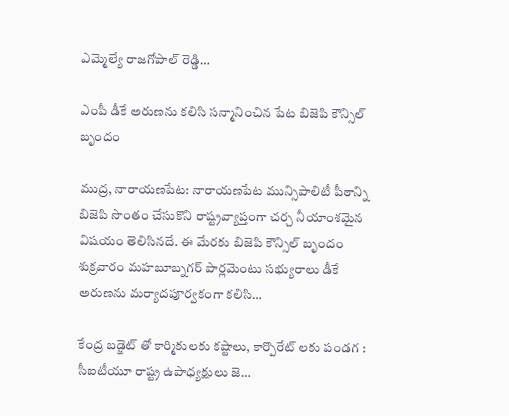ఎమ్మెల్యే రాజగోపాల్ రెడ్డి…

ఎంపీ డీకే అరుణను కలిసి సన్మానించిన పేట బిజెపి కౌన్సిల్ బృందం

ముద్ర, నారాయణపేట: నారాయణపేట మున్సిపాలిటీ పీఠాన్ని బిజెపి సొంతం చేసుకొని రాష్ట్రవ్యాప్తంగా చర్చ నీయాంశమైన విషయం తెలిసినదే. ఈ మేరకు బిజెపి కౌన్సిల్ బృందం శుక్రవారం మహబూబ్నగర్ పార్లమెంటు సభ్యురాలు డీకే అరుణను మర్యాదపూర్వకంగా కలిసి…

కేంద్ర బడ్జెట్ తో కార్మికులకు కష్టాలు, కార్పొరేట్ లకు పండగ : సీఐటీయూ రాష్ట్ర ఉపాధ్యక్షులు జె…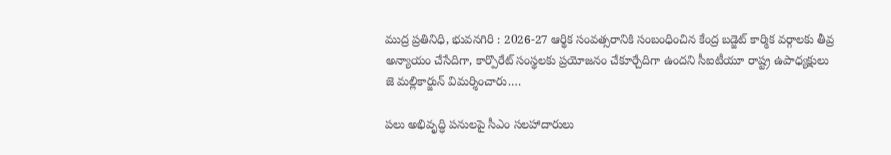ముద్ర ప్రతినిధి, భువనగిరి : 2026-27 ఆర్థిక సంవత్సరానికి సంబంధించిన కేంద్ర బడ్జెట్ కార్మిక వర్గాలకు తీవ్ర అన్యాయం చేసేదిగా, కార్పొరేట్ సంస్థలకు ప్రయోజనం చేకూర్చేదిగా ఉందని సీఐటీయూ రాష్ట్ర ఉపాధ్యక్షులు జె మల్లికార్జున్ విమర్శించారు.…

పలు అభివృద్ధి పనులపై సీఎం సలహాదారులు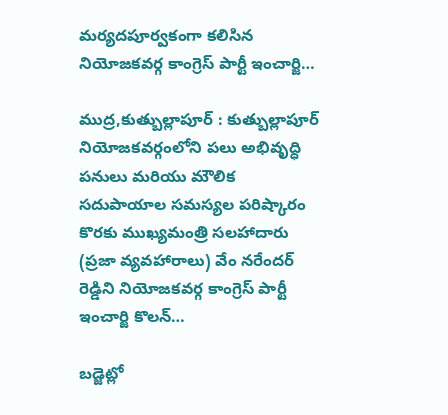మర్యదపూర్వకంగా కలిసిన నియోజకవర్గ కాంగ్రెస్ పార్టీ ఇంచార్జి…

ముద్ర,కుత్బుల్లాపూర్ : కుత్బుల్లాపూర్ నియోజకవర్గంలోని పలు అభివృద్ధి పనులు మరియు మౌలిక సదుపాయాల సమస్యల పరిష్కారం కొరకు ముఖ్యమంత్రి సలహాదారు (ప్రజా వ్యవహారాలు) వేం నరేందర్ రెడ్డిని నియోజకవర్గ కాంగ్రెస్ పార్టీ ఇంచార్జి కొలన్…

బడ్జెట్లో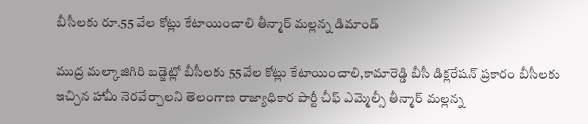బీసీలకు రూ.55 వేల కోట్లు కేటాయించాలి తీన్మార్ మల్లన్న డిమాండ్

ముద్ర మల్కాజిగిరి బడ్జెట్లో బీసీలకు 55వేల కోట్లు కేటాయించాలి,కామారెడ్డి బీసీ డిక్లరేషన్ ప్రకారం బీసీలకు ఇచ్చిన హామీ నెరవేర్చాలని తెలంగాణ రాజ్యాధికార పార్టీ చీఫ్ ఎమ్మెల్సీ తీన్మార్ మల్లన్న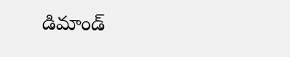డిమాండ్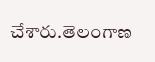చేశారు.తెలంగాణ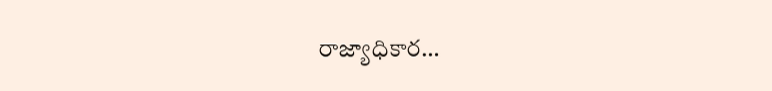రాజ్యాధికార…